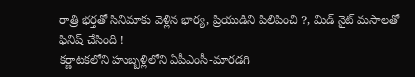రాత్రి భర్తతో సినిమాకు వెళ్లిన భార్య, ప్రియుడిని పిలిపించి ?, మిడ్ నైట్ మసాలతో ఫినిష్ చేసింది !
కర్ణాటకలోని హుబ్బళ్లిలోని ఏపీఎంసీ-మారడగి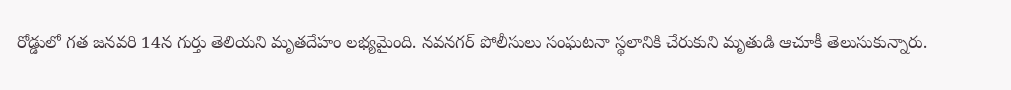రోడ్డులో గత జనవరి 14న గుర్తు తెలియని మృతదేహం లభ్యమైంది. నవనగర్ పోలీసులు సంఘటనా స్థలానికి చేరుకుని మృతుడి ఆచూకీ తెలుసుకున్నారు.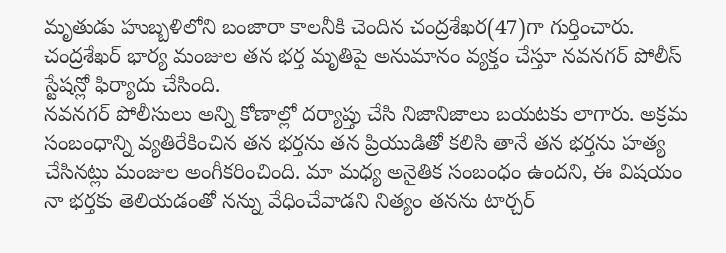మృతుడు హుబ్బళిలోని బంజారా కాలనీకి చెందిన చంద్రశేఖర(47)గా గుర్తించారు. చంద్రశేఖర్ భార్య మంజుల తన భర్త మృతిపై అనుమానం వ్యక్తం చేస్తూ నవనగర్ పోలీస్ స్టేషన్లో ఫిర్యాదు చేసింది.
నవనగర్ పోలీసులు అన్ని కోణాల్లో దర్యాప్తు చేసి నిజానిజాలు బయటకు లాగారు. అక్రమ సంబంధాన్ని వ్యతిరేకించిన తన భర్తను తన ప్రియుడితో కలిసి తానే తన భర్తను హత్య చేసినట్లు మంజుల అంగీకరించింది. మా మధ్య అనైతిక సంబంధం ఉందని, ఈ విషయం నా భర్తకు తెలియడంతో నన్ను వేధించేవాడని నిత్యం తనను టార్చర్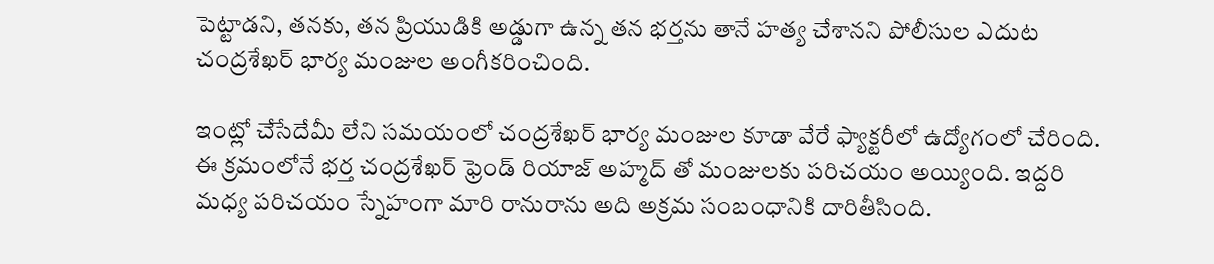పెట్టాడని, తనకు, తన ప్రియుడికి అడ్డుగా ఉన్న తన భర్తను తానే హత్య చేశానని పోలీసుల ఎదుట చంద్రశేఖర్ భార్య మంజుల అంగీకరించింది.

ఇంట్లో చేసేదేమీ లేని సమయంలో చంద్రశేఖర్ భార్య మంజుల కూడా వేరే ఫ్యాక్టరీలో ఉద్యోగంలో చేరింది. ఈ క్రమంలోనే భర్త చంద్రశేఖర్ ఫ్రెండ్ రియాజ్ అహ్మద్ తో మంజులకు పరిచయం అయ్యింది. ఇద్దరి మధ్య పరిచయం స్నేహంగా మారి రానురాను అది అక్రమ సంబంధానికి దారితీసింది.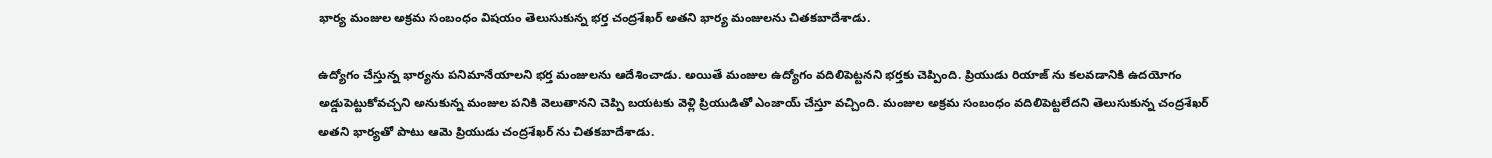భార్య మంజుల అక్రమ సంబంధం విషయం తెలుసుకున్న భర్త చంద్రశేఖర్ అతని భార్య మంజులను చితకబాదేశాడు.

ఉద్యోగం చేస్తున్న భార్యను పనిమానేయాలని భర్త మంజులను ఆదేశించాడు. అయితే మంజుల ఉద్యోగం వదిలిపెట్టనని భర్తకు చెప్పింది. ప్రియుడు రియాజ్ ను కలవడానికి ఉదయోగం అడ్డుపెట్టుకోవచ్చని అనుకున్న మంజుల పనికి వెలుతానని చెప్పి బయటకు వెళ్లి ప్రియుడితో ఎంజాయ్ చేస్తూ వచ్చింది. మంజుల అక్రమ సంబంధం వదిలిపెట్టలేదని తెలుసుకున్న చంద్రశేఖర్ అతని భార్యతో పాటు ఆమె ప్రియుడు చంద్రశేఖర్ ను చితకబాదేశాడు.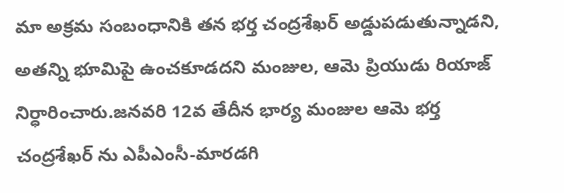మా అక్రమ సంబంధానికి తన భర్త చంద్రశేఖర్ అడ్డుపడుతున్నాడని, అతన్ని భూమిపై ఉంచకూడదని మంజుల, ఆమె ప్రియుడు రియాజ్ నిర్ధారించారు.జనవరి 12వ తేదీన భార్య మంజుల ఆమె భర్త చంద్రశేఖర్ ను ఎపీఎంసీ-మారడగి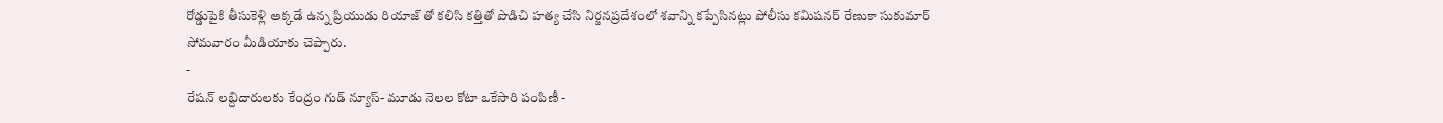రోడ్డుపైకి తీసుకెళ్లి అక్కడే ఉన్న ప్రియుడు రియాజ్ తో కలిసి కత్తితో పొడిచి హత్య చేసి నిర్జనప్రదేశంలో శవాన్ని కప్పేసినట్లు పోలీసు కమిషనర్ రేణుకా సుకుమార్ సోమవారం మీడియాకు చెప్పారు.
-
రేషన్ లబ్దిదారులకు కేంద్రం గుడ్ న్యూస్- మూడు నెలల కోటా ఒకేసారి పంపిణీ -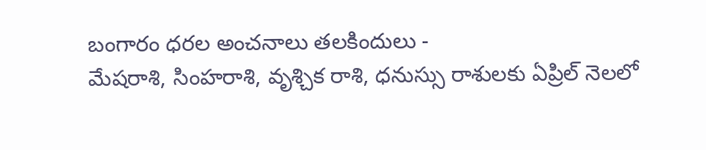బంగారం ధరల అంచనాలు తలకిందులు -
మేషరాశి, సింహరాశి, వృశ్చిక రాశి, ధనుస్సు రాశులకు ఏప్రిల్ నెలలో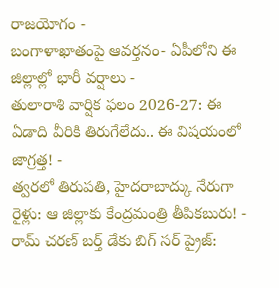రాజయోగం -
బంగాళాఖాతంపై ఆవర్తనం- ఏపీలోని ఈ జిల్లాల్లో భారీ వర్షాలు -
తులారాశి వార్షిక ఫలం 2026-27: ఈ ఏడాది వీరికి తిరుగేలేదు.. ఈ విషయంలో జాగ్రత్త! -
త్వరలో తిరుపతి, హైదరాబాద్కు నేరుగా రైళ్లు: ఆ జిల్లాకు కేంద్రమంత్రి తీపికబురు! -
రామ్ చరణ్ బర్త్ డేకు బిగ్ సర్ ప్రైజ్: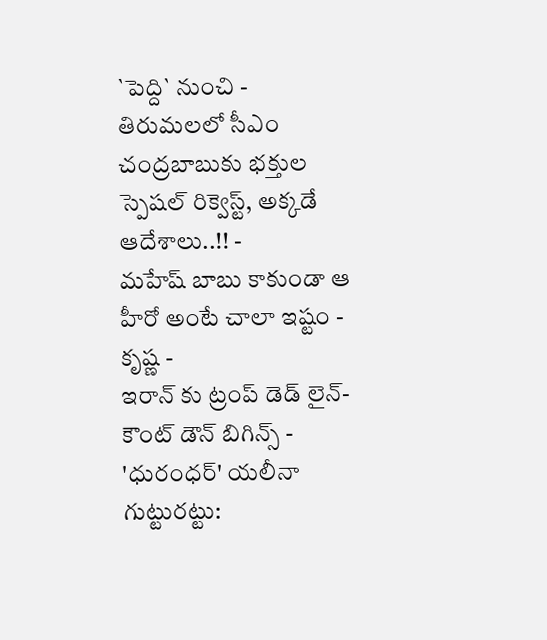`పెద్ది` నుంచి -
తిరుమలలో సీఎం చంద్రబాబుకు భక్తుల స్పెషల్ రిక్వెస్ట్, అక్కడే ఆదేశాలు..!! -
మహేష్ బాబు కాకుండా ఆ హీరో అంటే చాలా ఇష్టం - కృష్ణ -
ఇరాన్ కు ట్రంప్ డెడ్ లైన్- కౌంట్ డౌన్ బిగిన్స్ -
'ధురంధర్' యలీనా గుట్టురట్టు: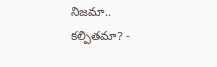నిజమా.. కల్పితమా? -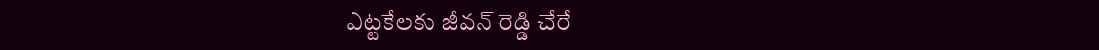ఎట్టకేలకు జీవన్ రెడ్డి చేరే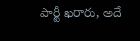పార్టీ ఖరారు, అదే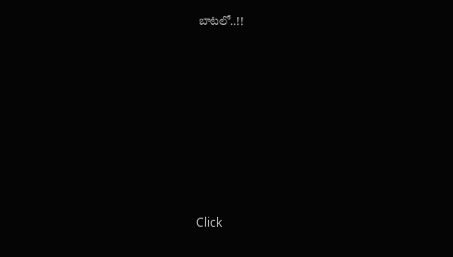బాటలో..!!












Click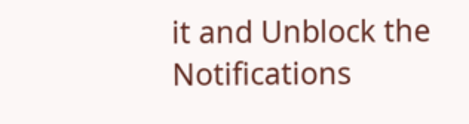it and Unblock the Notifications